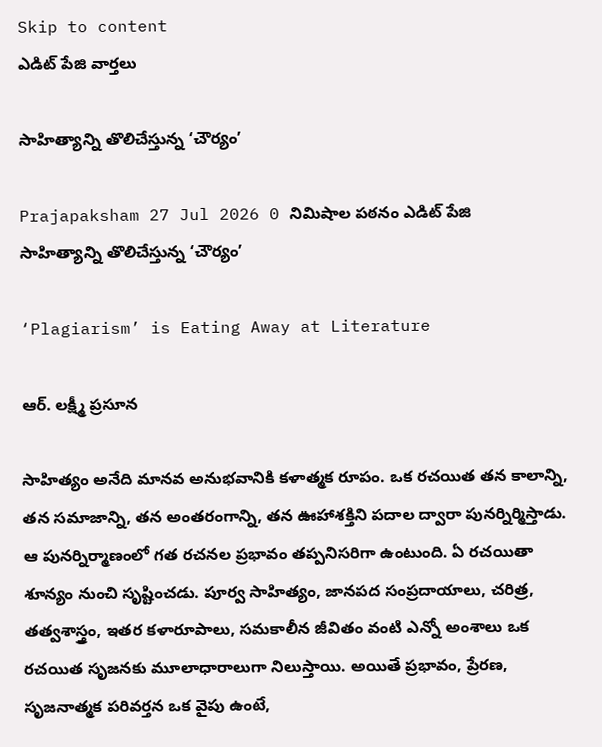Skip to content
ఎడిట్ పేజి వార్తలు

సాహిత్యాన్ని తొలిచేస్తున్న ‘చౌర్యం’

Prajapaksham 27 Jul 2026 0 నిమిషాల పఠనం ఎడిట్ పేజి
సాహిత్యాన్ని తొలిచేస్తున్న ‘చౌర్యం’

‘Plagiarism’ is Eating Away at Literature

ఆర్‌. లక్ష్మీ ప్రసూన

సాహిత్యం అనేది మానవ అనుభవానికి కళాత్మక రూపం. ఒక రచయిత తన కాలాన్ని, తన సమాజాన్ని, తన అంతరంగాన్ని, తన ఊహాశక్తిని పదాల ద్వారా పునర్నిర్మిస్తాడు. ఆ పునర్నిర్మాణంలో గత రచనల ప్రభావం తప్పనిసరిగా ఉంటుంది. ఏ రచయితా శూన్యం నుంచి సృష్టించడు. పూర్వ సాహిత్యం, జానపద సంప్రదాయాలు, చరిత్ర, తత్వశాస్త్రం, ఇతర కళారూపాలు, సమకాలీన జీవితం వంటి ఎన్నో అంశాలు ఒక రచయిత సృజనకు మూలాధారాలుగా నిలుస్తాయి. అయితే ప్రభావం, ప్రేరణ, సృజనాత్మక పరివర్తన ఒక వైపు ఉంటే,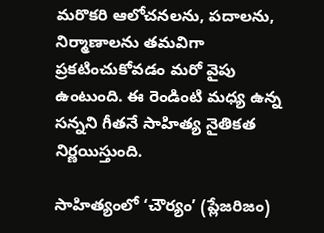మరొకరి ఆలోచనలను, పదాలను, నిర్మాణాలను తమవిగా ప్రకటించుకోవడం మరో వైపు ఉంటుంది. ఈ రెండింటి మధ్య ఉన్న సన్నని గీతనే సాహిత్య నైతికత నిర్ణయిస్తుంది.

సాహిత్యంలో ‘చౌర్యం’ (ప్లేజరిజం)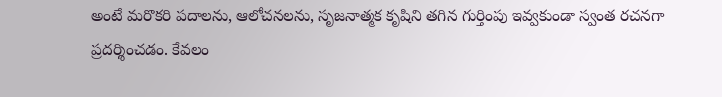అంటే మరొకరి పదాలను, ఆలోచనలను, సృజనాత్మక కృషిని తగిన గుర్తింపు ఇవ్వకుండా స్వంత రచనగా ప్రదర్శించడం. కేవలం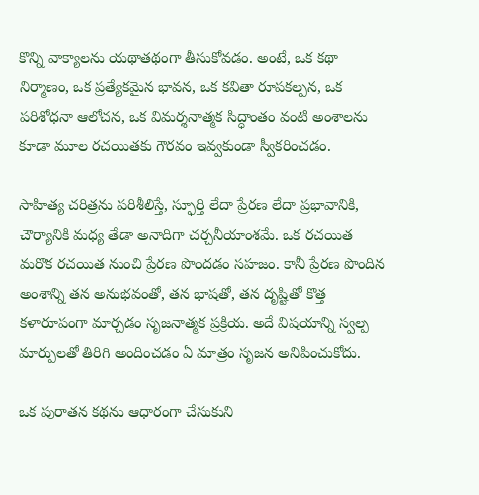కొన్ని వాక్యాలను యథాతథంగా తీసుకోవడం. అంటే, ఒక కథా నిర్మాణం, ఒక ప్రత్యేకమైన భావన, ఒక కవితా రూపకల్పన, ఒక పరిశోధనా ఆలోచన, ఒక విమర్శనాత్మక సిద్ధాంతం వంటి అంశాలను కూడా మూల రచయితకు గౌరవం ఇవ్వకుండా స్వీకరించడం.

సాహిత్య చరిత్రను పరిశీలిస్తే, స్ఫూర్తి లేదా ప్రేరణ లేదా ప్రభావానికి, చౌర్యానికి మధ్య తేడా అనాదిగా చర్చనీయాంశమే. ఒక రచయిత మరొక రచయిత నుంచి ప్రేరణ పొందడం సహజం. కానీ ప్రేరణ పొందిన అంశాన్ని తన అనుభవంతో, తన భాషతో, తన దృష్టితో కొత్త కళారూపంగా మార్చడం సృజనాత్మక ప్రక్రియ. అదే విషయాన్ని స్వల్ప మార్పులతో తిరిగి అందించడం ఏ మాత్రం సృజన అనిపించుకోదు.

ఒక పురాతన కథను ఆధారంగా చేసుకుని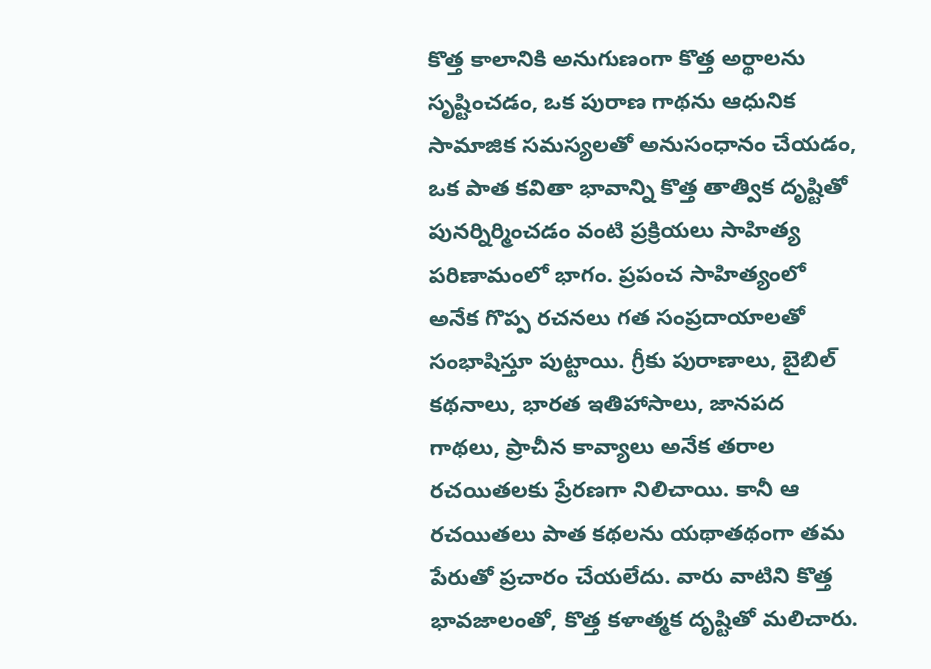కొత్త కాలానికి అనుగుణంగా కొత్త అర్థాలను సృష్టించడం, ఒక పురాణ గాథను ఆధునిక సామాజిక సమస్యలతో అనుసంధానం చేయడం, ఒక పాత కవితా భావాన్ని కొత్త తాత్విక దృష్టితో పునర్నిర్మించడం వంటి ప్రక్రియలు సాహిత్య పరిణామంలో భాగం. ప్రపంచ సాహిత్యంలో అనేక గొప్ప రచనలు గత సంప్రదాయాలతో సంభాషిస్తూ పుట్టాయి. గ్రీకు పురాణాలు, బైబిల్‌ కథనాలు, భారత ఇతిహాసాలు, జానపద గాథలు, ప్రాచీన కావ్యాలు అనేక తరాల రచయితలకు ప్రేరణగా నిలిచాయి. కానీ ఆ రచయితలు పాత కథలను యథాతథంగా తమ పేరుతో ప్రచారం చేయలేదు. వారు వాటిని కొత్త భావజాలంతో, కొత్త కళాత్మక దృష్టితో మలిచారు.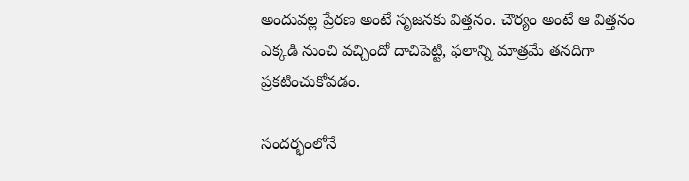అందువల్ల ప్రేరణ అంటే సృజనకు విత్తనం. చౌర్యం అంటే ఆ విత్తనం ఎక్కడి నుంచి వచ్చిందో దాచిపెట్టి, ఫలాన్ని మాత్రమే తనదిగా ప్రకటించుకోవడం.

సందర్భంలోనే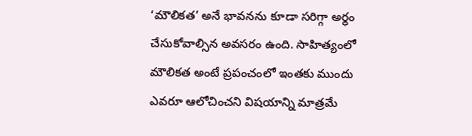‘మౌలికత’ అనే భావనను కూడా సరిగ్గా అర్థం చేసుకోవాల్సిన అవసరం ఉంది. సాహిత్యంలో మౌలికత అంటే ప్రపంచంలో ఇంతకు ముందు ఎవరూ ఆలోచించని విషయాన్ని మాత్రమే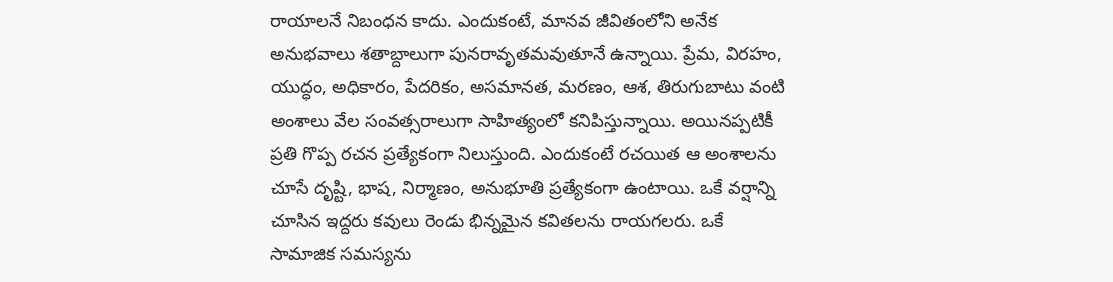రాయాలనే నిబంధన కాదు. ఎందుకంటే, మానవ జీవితంలోని అనేక అనుభవాలు శతాబ్దాలుగా పునరావృతమవుతూనే ఉన్నాయి. ప్రేమ, విరహం, యుద్ధం, అధికారం, పేదరికం, అసమానత, మరణం, ఆశ, తిరుగుబాటు వంటి అంశాలు వేల సంవత్సరాలుగా సాహిత్యంలో కనిపిస్తున్నాయి. అయినప్పటికీ ప్రతి గొప్ప రచన ప్రత్యేకంగా నిలుస్తుంది. ఎందుకంటే రచయిత ఆ అంశాలను చూసే దృష్టి, భాష, నిర్మాణం, అనుభూతి ప్రత్యేకంగా ఉంటాయి. ఒకే వర్షాన్ని చూసిన ఇద్దరు కవులు రెండు భిన్నమైన కవితలను రాయగలరు. ఒకే సామాజిక సమస్యను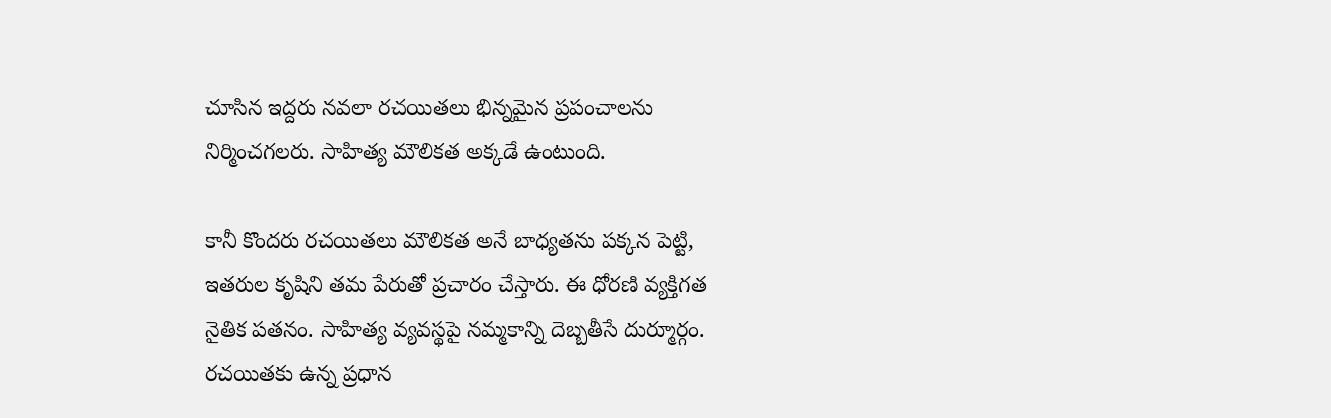చూసిన ఇద్దరు నవలా రచయితలు భిన్నమైన ప్రపంచాలను నిర్మించగలరు. సాహిత్య మౌలికత అక్కడే ఉంటుంది.

కానీ కొందరు రచయితలు మౌలికత అనే బాధ్యతను పక్కన పెట్టి, ఇతరుల కృషిని తమ పేరుతో ప్రచారం చేస్తారు. ఈ ధోరణి వ్యక్తిగత నైతిక పతనం. సాహిత్య వ్యవస్థపై నమ్మకాన్ని దెబ్బతీసే దుర్మూర్గం. రచయితకు ఉన్న ప్రధాన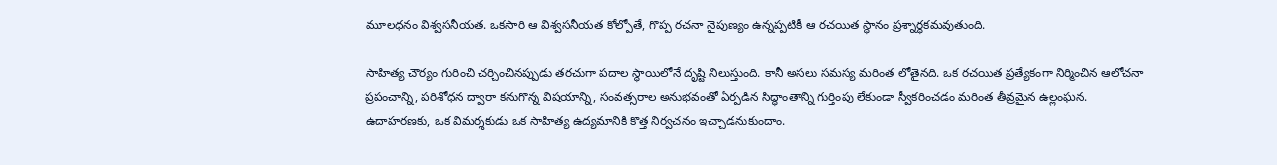మూలధనం విశ్వసనీయత. ఒకసారి ఆ విశ్వసనీయత కోల్పోతే, గొప్ప రచనా నైపుణ్యం ఉన్నప్పటికీ ఆ రచయిత స్థానం ప్రశ్నార్థకమవుతుంది.

సాహిత్య చౌర్యం గురించి చర్చించినప్పుడు తరచుగా పదాల స్థాయిలోనే దృష్టి నిలుస్తుంది. కానీ అసలు సమస్య మరింత లోతైనది. ఒక రచయిత ప్రత్యేకంగా నిర్మించిన ఆలోచనా ప్రపంచాన్ని, పరిశోధన ద్వారా కనుగొన్న విషయాన్ని, సంవత్సరాల అనుభవంతో ఏర్పడిన సిద్ధాంతాన్ని గుర్తింపు లేకుండా స్వీకరించడం మరింత తీవ్రమైన ఉల్లంఘన. ఉదాహరణకు, ఒక విమర్శకుడు ఒక సాహిత్య ఉద్యమానికి కొత్త నిర్వచనం ఇచ్చాడనుకుందాం.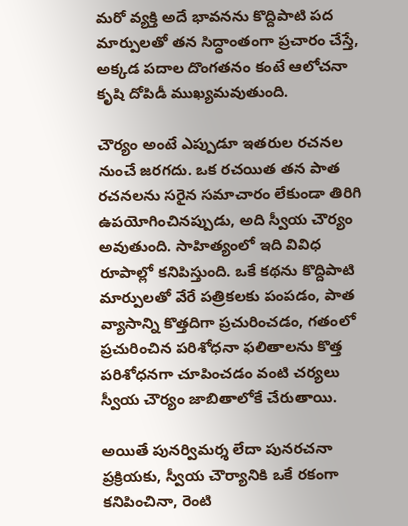మరో వ్యక్తి అదే భావనను కొద్దిపాటి పద మార్పులతో తన సిద్ధాంతంగా ప్రచారం చేస్తే, అక్కడ పదాల దొంగతనం కంటే ఆలోచనా కృషి దోపిడీ ముఖ్యమవుతుంది.

చౌర్యం అంటే ఎప్పుడూ ఇతరుల రచనల నుంచే జరగదు. ఒక రచయిత తన పాత రచనలను సరైన సమాచారం లేకుండా తిరిగి ఉపయోగించినప్పుడు, అది స్వీయ చౌర్యం అవుతుంది. సాహిత్యంలో ఇది వివిధ రూపాల్లో కనిపిస్తుంది. ఒకే కథను కొద్దిపాటి మార్పులతో వేరే పత్రికలకు పంపడం, పాత వ్యాసాన్ని కొత్తదిగా ప్రచురించడం, గతంలో ప్రచురించిన పరిశోధనా ఫలితాలను కొత్త పరిశోధనగా చూపించడం వంటి చర్యలు స్వీయ చౌర్యం జాబితాలోకే చేరుతాయి.

అయితే పునర్విమర్శ లేదా పునరచనా ప్రక్రియకు, స్వీయ చౌర్యానికి ఒకే రకంగా కనిపించినా, రెంటి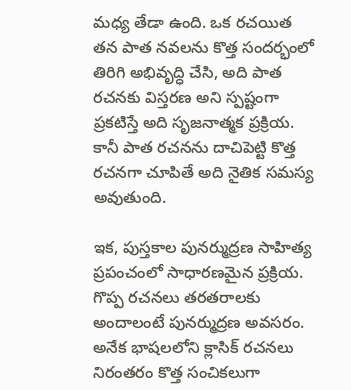మధ్య తేడా ఉంది. ఒక రచయిత తన పాత నవలను కొత్త సందర్భంలో తిరిగి అభివృద్ధి చేసి, అది పాత రచనకు విస్తరణ అని స్పష్టంగా ప్రకటిస్తే అది సృజనాత్మక ప్రక్రియ. కానీ పాత రచనను దాచిపెట్టి కొత్త రచనగా చూపితే అది నైతిక సమస్య అవుతుంది.

ఇక, పుస్తకాల పునర్ముద్రణ సాహిత్య ప్రపంచంలో సాధారణమైన ప్రక్రియ. గొప్ప రచనలు తరతరాలకు అందాలంటే పునర్ముద్రణ అవసరం. అనేక భాషలలోని క్లాసిక్‌ రచనలు నిరంతరం కొత్త సంచికలుగా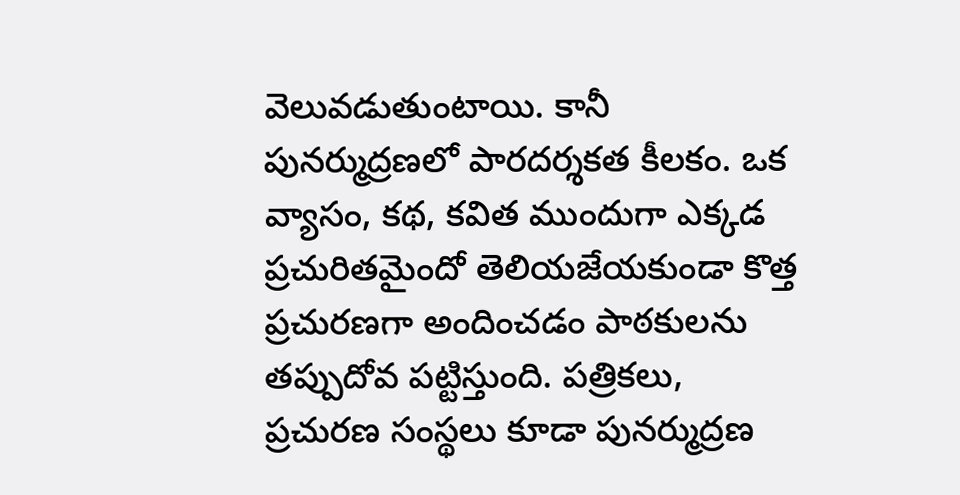వెలువడుతుంటాయి. కానీ పునర్ముద్రణలో పారదర్శకత కీలకం. ఒక వ్యాసం, కథ, కవిత ముందుగా ఎక్కడ ప్రచురితమైందో తెలియజేయకుండా కొత్త ప్రచురణగా అందించడం పాఠకులను తప్పుదోవ పట్టిస్తుంది. పత్రికలు, ప్రచురణ సంస్థలు కూడా పునర్ముద్రణ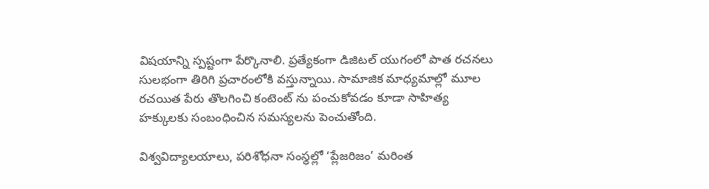విషయాన్ని స్పష్టంగా పేర్కొనాలి. ప్రత్యేకంగా డిజిటల్ యుగంలో పాత రచనలు సులభంగా తిరిగి ప్రచారంలోకి వస్తున్నాయి. సామాజిక మాధ్యమాల్లో మూల రచయిత పేరు తొలగించి కంటెంట్ ను పంచుకోవడం కూడా సాహిత్య హక్కులకు సంబంధించిన సమస్యలను పెంచుతోంది.

విశ్వవిద్యాలయాలు, పరిశోధనా సంస్థల్లో ‘ప్లేజరిజం’ మరింత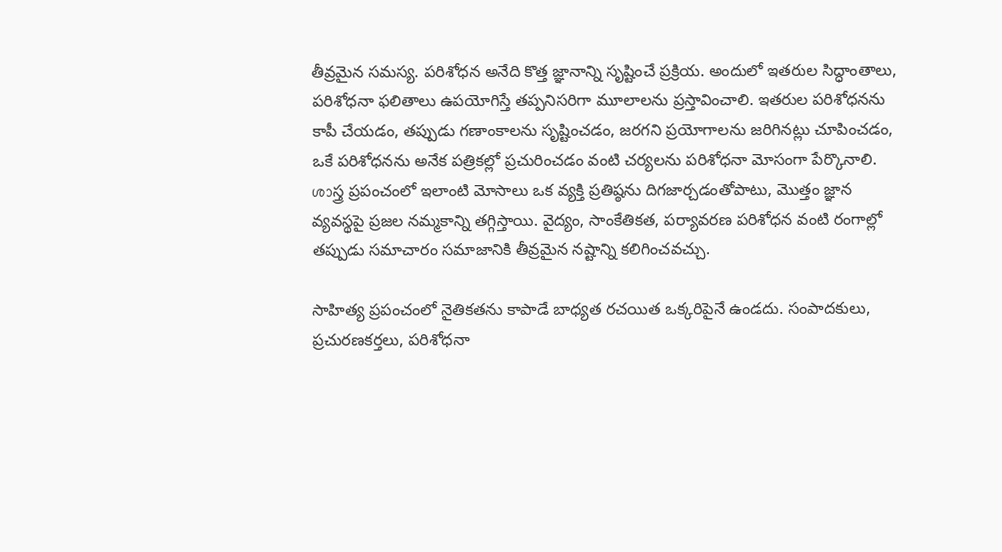తీవ్రమైన సమస్య. పరిశోధన అనేది కొత్త జ్ఞానాన్ని సృష్టించే ప్రక్రియ. అందులో ఇతరుల సిద్ధాంతాలు, పరిశోధనా ఫలితాలు ఉపయోగిస్తే తప్పనిసరిగా మూలాలను ప్రస్తావించాలి. ఇతరుల పరిశోధనను కాపీ చేయడం, తప్పుడు గణాంకాలను సృష్టించడం, జరగని ప్రయోగాలను జరిగినట్లు చూపించడం, ఒకే పరిశోధనను అనేక పత్రికల్లో ప్రచురించడం వంటి చర్యలను పరిశోధనా మోసంగా పేర్కొనాలి. ശാస్త్ర ప్రపంచంలో ఇలాంటి మోసాలు ఒక వ్యక్తి ప్రతిష్ఠను దిగజార్చడంతోపాటు, మొత్తం జ్ఞాన వ్యవస్థపై ప్రజల నమ్మకాన్ని తగ్గిస్తాయి. వైద్యం, సాంకేతికత, పర్యావరణ పరిశోధన వంటి రంగాల్లో తప్పుడు సమాచారం సమాజానికి తీవ్రమైన నష్టాన్ని కలిగించవచ్చు.

సాహిత్య ప్రపంచంలో నైతికతను కాపాడే బాధ్యత రచయిత ఒక్కరిపైనే ఉండదు. సంపాదకులు, ప్రచురణకర్తలు, పరిశోధనా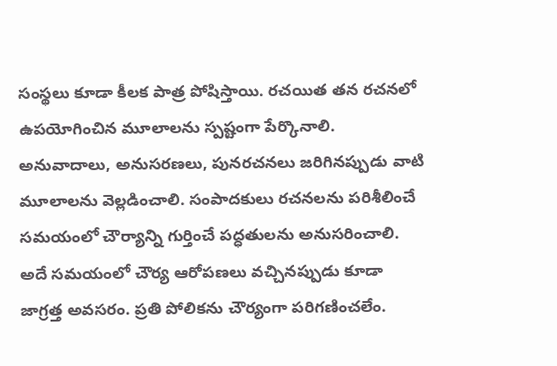సంస్థలు కూడా కీలక పాత్ర పోషిస్తాయి. రచయిత తన రచనలో ఉపయోగించిన మూలాలను స్పష్టంగా పేర్కొనాలి. అనువాదాలు, అనుసరణలు, పునరచనలు జరిగినప్పుడు వాటి మూలాలను వెల్లడించాలి. సంపాదకులు రచనలను పరిశీలించే సమయంలో చౌర్యాన్ని గుర్తించే పద్ధతులను అనుసరించాలి. అదే సమయంలో చౌర్య ఆరోపణలు వచ్చినప్పుడు కూడా జాగ్రత్త అవసరం. ప్రతి పోలికను చౌర్యంగా పరిగణించలేం.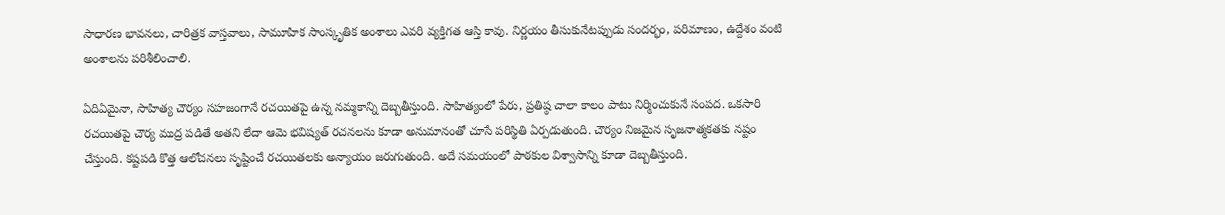సాధారణ భావనలు, చారిత్రక వాస్తవాలు, సామూహిక సాంస్కృతిక అంశాలు ఎవరి వ్యక్తిగత ఆస్తి కావు. నిర్ణయం తీసుకునేటప్పుడు సందర్భం, పరిమాణం, ఉద్దేశం వంటి అంశాలను పరిశీలించాలి.

ఏదిఏమైనా, సాహిత్య చౌర్యం సహజంగానే రచయితపై ఉన్న నమ్మకాన్ని దెబ్బతీస్తుంది. సాహిత్యంలో పేరు, ప్రతిష్ఠ చాలా కాలం పాటు నిర్మించుకునే సంపద. ఒకసారి రచయితపై చౌర్య ముద్ర పడితే అతని లేదా ఆమె భవిష్యత్‌ రచనలను కూడా అనుమానంతో చూసే పరిస్థితి ఏర్పడుతుంది. చౌర్యం నిజమైన సృజనాత్మకతకు నష్టం చేస్తుంది. కష్టపడి కొత్త ఆలోచనలు సృష్టించే రచయితలకు అన్యాయం జరుగుతుంది. అదే సమయంలో పాఠకుల విశ్వాసాన్ని కూడా దెబ్బతీస్తుంది.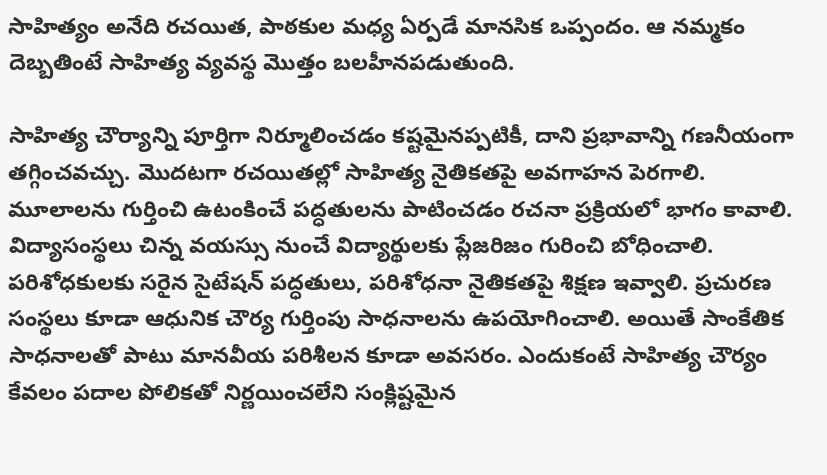సాహిత్యం అనేది రచయిత, పాఠకుల మధ్య ఏర్పడే మానసిక ఒప్పందం. ఆ నమ్మకం దెబ్బతింటే సాహిత్య వ్యవస్థ మొత్తం బలహీనపడుతుంది.

సాహిత్య చౌర్యాన్ని పూర్తిగా నిర్మూలించడం కష్టమైనప్పటికీ, దాని ప్రభావాన్ని గణనీయంగా తగ్గించవచ్చు. మొదటగా రచయితల్లో సాహిత్య నైతికతపై అవగాహన పెరగాలి. మూలాలను గుర్తించి ఉటంకించే పద్ధతులను పాటించడం రచనా ప్రక్రియలో భాగం కావాలి. విద్యాసంస్థలు చిన్న వయస్సు నుంచే విద్యార్థులకు ప్లేజరిజం గురించి బోధించాలి. పరిశోధకులకు సరైన సైటేషన్‌ పద్ధతులు, పరిశోధనా నైతికతపై శిక్షణ ఇవ్వాలి. ప్రచురణ సంస్థలు కూడా ఆధునిక చౌర్య గుర్తింపు సాధనాలను ఉపయోగించాలి. అయితే సాంకేతిక సాధనాలతో పాటు మానవీయ పరిశీలన కూడా అవసరం. ఎందుకంటే సాహిత్య చౌర్యం కేవలం పదాల పోలికతో నిర్ణయించలేని సంక్లిష్టమైన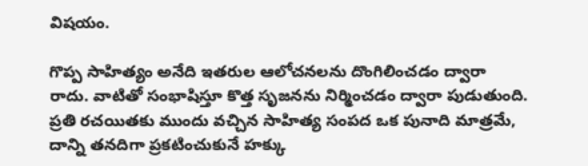విషయం.

గొప్ప సాహిత్యం అనేది ఇతరుల ఆలోచనలను దొంగిలించడం ద్వారా రాదు. వాటితో సంభాషిస్తూ కొత్త సృజనను నిర్మించడం ద్వారా పుడుతుంది. ప్రతి రచయితకు ముందు వచ్చిన సాహిత్య సంపద ఒక పునాది మాత్రమే, దాన్ని తనదిగా ప్రకటించుకునే హక్కు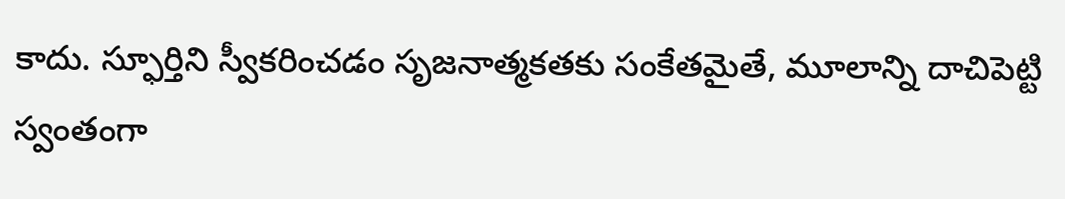కాదు. స్ఫూర్తిని స్వీకరించడం సృజనాత్మకతకు సంకేతమైతే, మూలాన్ని దాచిపెట్టి స్వంతంగా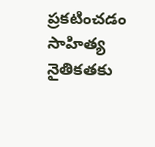ప్రకటించడం సాహిత్య నైతికతకు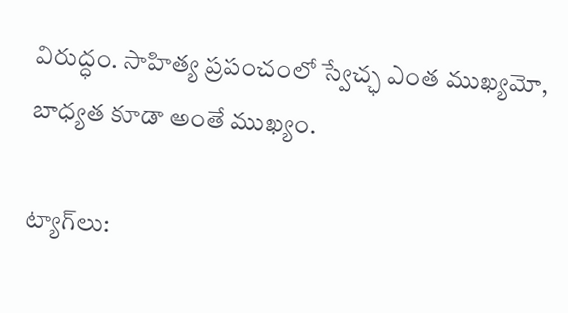విరుద్ధం. సాహిత్య ప్రపంచంలో స్వేచ్ఛ ఎంత ముఖ్యమో, బాధ్యత కూడా అంతే ముఖ్యం.

ట్యాగ్‌లు: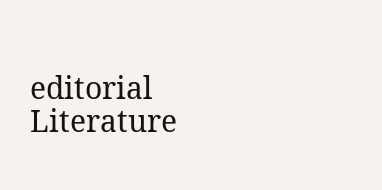editorial Literature